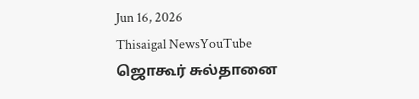Jun 16, 2026
Thisaigal NewsYouTube
ஜொகூர் சுல்தானை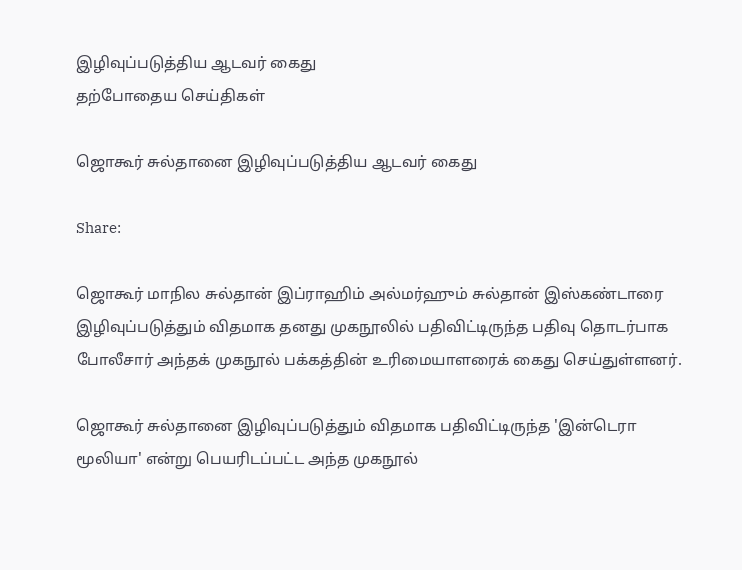இழிவுப்படுத்திய ஆடவர் கைது
தற்போதைய செய்திகள்

ஜொகூர் சுல்தானை இழிவுப்படுத்திய ஆடவர் கைது

Share:

ஜொகூர் மாநில சுல்தான் இப்ராஹிம் அல்மர்ஹும் சுல்தான் இஸ்கண்டாரை இழிவுப்படுத்தும் விதமாக தனது முகநூலில் பதிவிட்டிருந்த பதிவு தொடர்பாக போலீசார் அந்தக் முகநூல் பக்கத்தின் உரிமையாளரைக் கைது செய்துள்ளனர்.

ஜொகூர் சுல்தானை இழிவுப்படுத்தும் விதமாக பதிவிட்டிருந்த 'இன்டெரா மூலியா' என்று பெயரிடப்பட்ட அந்த முகநூல்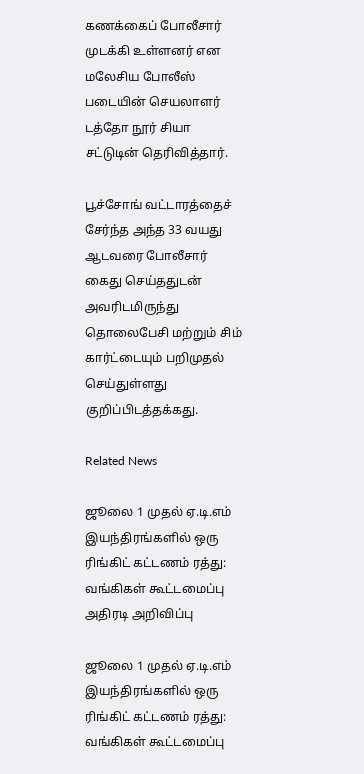கணக்கைப் போலீசார் முடக்கி உள்ளனர் என மலேசிய போலீஸ் படையின் செயலாளர் டத்தோ நூர் சியா சட்டுடின் தெரிவித்தார்.

பூச்சோங் வட்டாரத்தைச் சேர்ந்த அந்த 33 வயது ஆடவரை போலீசார் கைது செய்ததுடன் அவரிடமிருந்து தொலைபேசி மற்றும் சிம் கார்ட்டையும் பறிமுதல் செய்துள்ளது குறிப்பிடத்தக்கது.

Related News

ஜூலை 1 முதல் ஏ.டி.எம் இயந்திரங்களில் ஒரு ரிங்கிட் கட்டணம் ரத்து: வங்கிகள் கூட்டமைப்பு அதிரடி அறிவிப்பு

ஜூலை 1 முதல் ஏ.டி.எம் இயந்திரங்களில் ஒரு ரிங்கிட் கட்டணம் ரத்து: வங்கிகள் கூட்டமைப்பு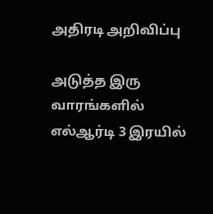அதிரடி அறிவிப்பு

அடுத்த இரு வாரங்களில் எல்ஆர்டி 3 இரயில்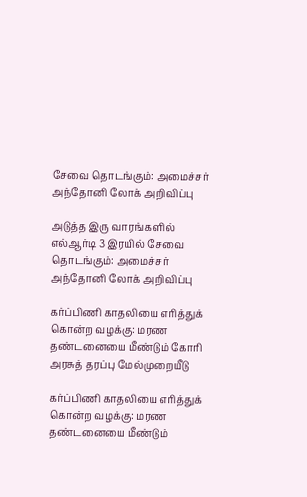சேவை தொடங்கும்: அமைச்சர் அந்தோனி லோக் அறிவிப்பு

அடுத்த இரு வாரங்களில் எல்ஆர்டி 3 இரயில் சேவை தொடங்கும்: அமைச்சர் அந்தோனி லோக் அறிவிப்பு

கர்ப்பிணி காதலியை எரித்துக் கொன்ற வழக்கு: மரண தண்டனையை மீண்டும் கோரி அரசுத் தரப்பு மேல்முறையீடு

கர்ப்பிணி காதலியை எரித்துக் கொன்ற வழக்கு: மரண தண்டனையை மீண்டும்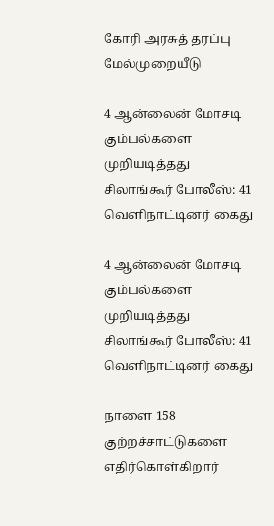கோரி அரசுத் தரப்பு மேல்முறையீடு

4 ஆன்லைன் மோசடி கும்பல்களை முறியடித்தது சிலாங்கூர் போலீஸ்: 41 வெளிநாட்டினர் கைது

4 ஆன்லைன் மோசடி கும்பல்களை முறியடித்தது சிலாங்கூர் போலீஸ்: 41 வெளிநாட்டினர் கைது

நாளை 158 குற்றச்சாட்டுகளை எதிர்கொள்கிறார்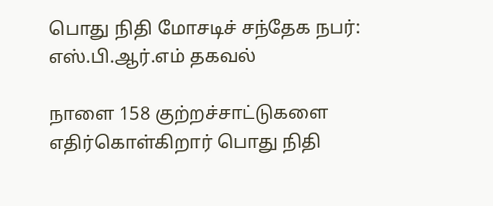பொது நிதி மோசடிச் சந்தேக நபர்: எஸ்.பி.ஆர்.எம் தகவல்

நாளை 158 குற்றச்சாட்டுகளை எதிர்கொள்கிறார் பொது நிதி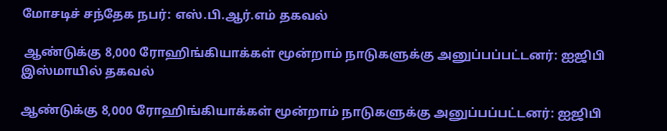மோசடிச் சந்தேக நபர்: எஸ்.பி.ஆர்.எம் தகவல்

 ஆண்டுக்கு 8,000 ரோஹிங்கியாக்கள் மூன்றாம் நாடுகளுக்கு அனுப்பப்பட்டனர்: ஐஜிபி இஸ்மாயில் தகவல்

ஆண்டுக்கு 8,000 ரோஹிங்கியாக்கள் மூன்றாம் நாடுகளுக்கு அனுப்பப்பட்டனர்: ஐஜிபி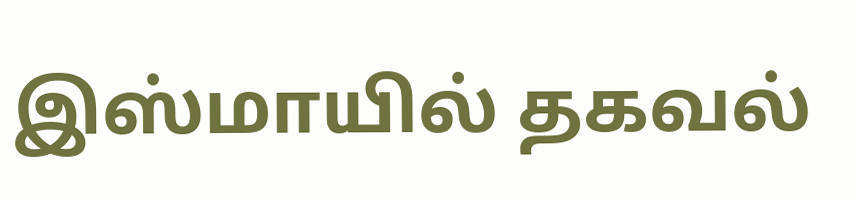இஸ்மாயில் தகவல்